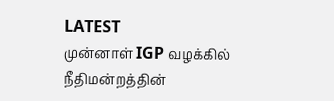LATEST
முன்னாள் IGP வழக்கில் நீதிமன்றத்தின்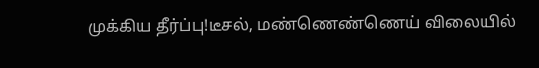முக்கிய தீர்ப்பு!டீசல், மண்ணெண்ணெய் விலையில்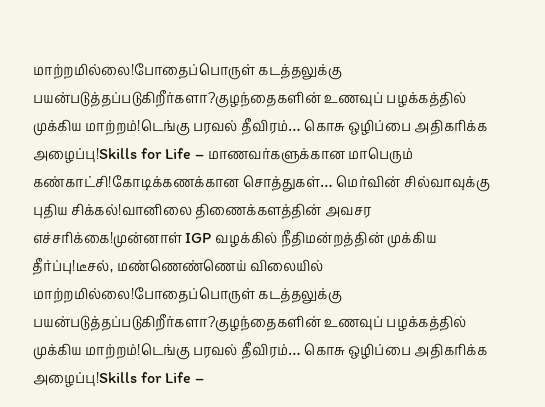மாற்றமில்லை!போதைப்பொருள் கடத்தலுக்கு பயன்படுத்தப்படுகிறீர்களா?குழந்தைகளின் உணவுப் பழக்கத்தில் முக்கிய மாற்றம்!டெங்கு பரவல் தீவிரம்… கொசு ஒழிப்பை அதிகரிக்க அழைப்பு!Skills for Life – மாணவர்களுக்கான மாபெரும் கண்காட்சி!கோடிக்கணக்கான சொத்துகள்… மெர்வின் சில்வாவுக்கு புதிய சிக்கல்!வானிலை திணைக்களத்தின் அவசர எச்சரிக்கை!முன்னாள் IGP வழக்கில் நீதிமன்றத்தின் முக்கிய தீர்ப்பு!டீசல், மண்ணெண்ணெய் விலையில் மாற்றமில்லை!போதைப்பொருள் கடத்தலுக்கு பயன்படுத்தப்படுகிறீர்களா?குழந்தைகளின் உணவுப் பழக்கத்தில் முக்கிய மாற்றம்!டெங்கு பரவல் தீவிரம்… கொசு ஒழிப்பை அதிகரிக்க அழைப்பு!Skills for Life –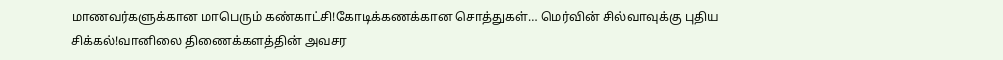மாணவர்களுக்கான மாபெரும் கண்காட்சி!கோடிக்கணக்கான சொத்துகள்… மெர்வின் சில்வாவுக்கு புதிய சிக்கல்!வானிலை திணைக்களத்தின் அவசர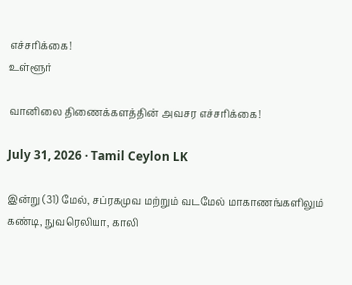எச்சரிக்கை!
உள்ளூர்

வானிலை திணைக்களத்தின் அவசர எச்சரிக்கை!

July 31, 2026 · Tamil Ceylon LK

இன்று (31) மேல், சப்ரகமுவ மற்றும் வடமேல் மாகாணங்களிலும் கண்டி, நுவரெலியா, காலி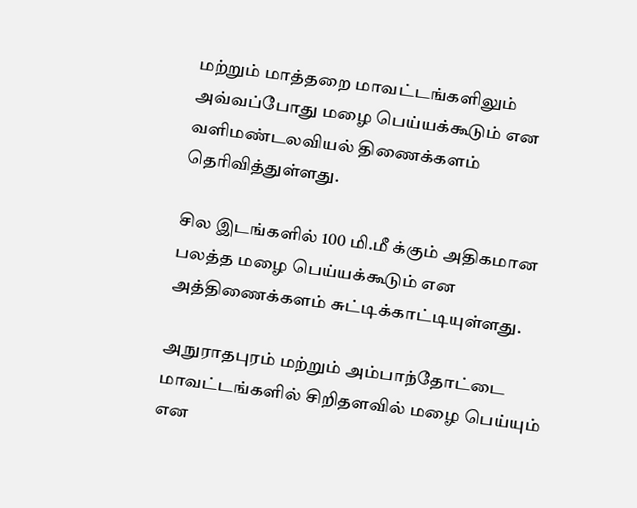மற்றும் மாத்தறை மாவட்டங்களிலும் அவ்வப்போது மழை பெய்யக்கூடும் என வளிமண்டலவியல் திணைக்களம் தெரிவித்துள்ளது.

சில இடங்களில் 100 மி.மீ க்கும் அதிகமான பலத்த மழை பெய்யக்கூடும் என அத்திணைக்களம் சுட்டிக்காட்டியுள்ளது.

அநுராதபுரம் மற்றும் அம்பாந்தோட்டை மாவட்டங்களில் சிறிதளவில் மழை பெய்யும் என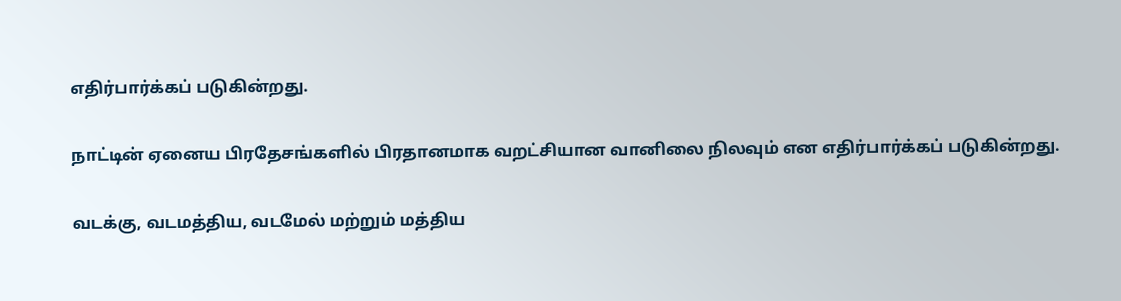எதிர்பார்க்கப் படுகின்றது.

நாட்டின் ஏனைய பிரதேசங்களில் பிரதானமாக வறட்சியான வானிலை நிலவும் என எதிர்பார்க்கப் படுகின்றது.

வடக்கு, வடமத்திய, வடமேல் மற்றும் மத்திய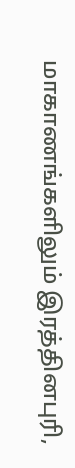மாகாணங்களிலும் இரத்தினபுரி,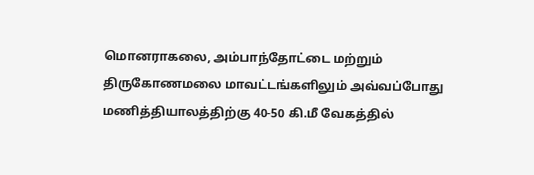மொனராகலை, அம்பாந்தோட்டை மற்றும் திருகோணமலை மாவட்டங்களிலும் அவ்வப்போது மணித்தியாலத்திற்கு 40-50 கி.மீ வேகத்தில்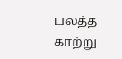பலத்த காற்று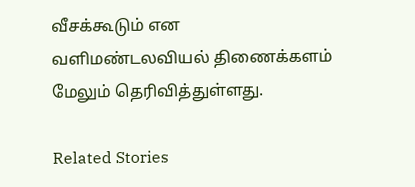வீசக்கூடும் என வளிமண்டலவியல் திணைக்களம் மேலும் தெரிவித்துள்ளது.

Related Stories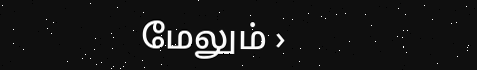மேலும் ›